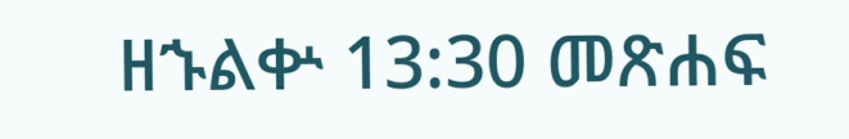ዘኁልቍ 13:30 መጽሐፍ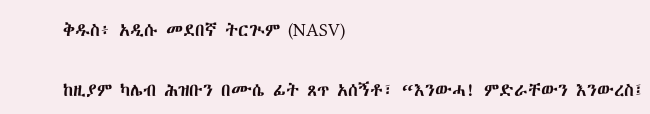ቅዱስ፥ አዲሱ መደበኛ ትርጒም (NASV)

ከዚያም ካሌብ ሕዝቡን በሙሴ ፊት ጸጥ አሰኝቶ፣ “እንውሓ! ምድራቸውን እንውረስ፤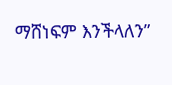ማሸነፍም እንችላለን”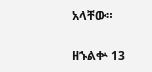አላቸው።

ዘኁልቍ 13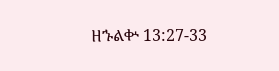ዘኁልቍ 13:27-33